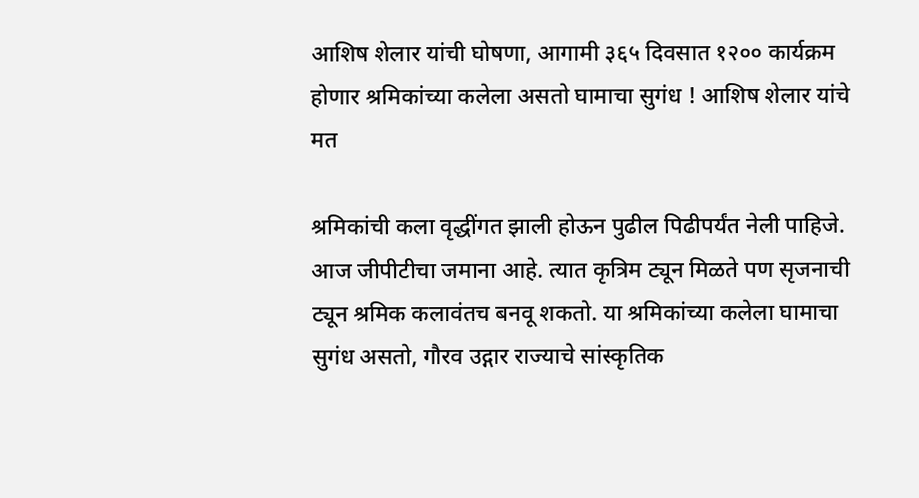आशिष शेलार यांची घोषणा, आगामी ३६५ दिवसात १२०० कार्यक्रम होणार श्रमिकांच्या कलेला असतो घामाचा सुगंध ! आशिष शेलार यांचे मत

श्रमिकांची कला वृद्धींगत झाली होऊन पुढील पिढीपर्यंत नेली पाहिजे. आज जीपीटीचा जमाना आहे. त्यात कृत्रिम ट्यून मिळते पण सृजनाची ट्यून श्रमिक कलावंतच बनवू शकतो. या श्रमिकांच्या कलेला घामाचा सुगंध असतो, गौरव उद्गार राज्याचे सांस्कृतिक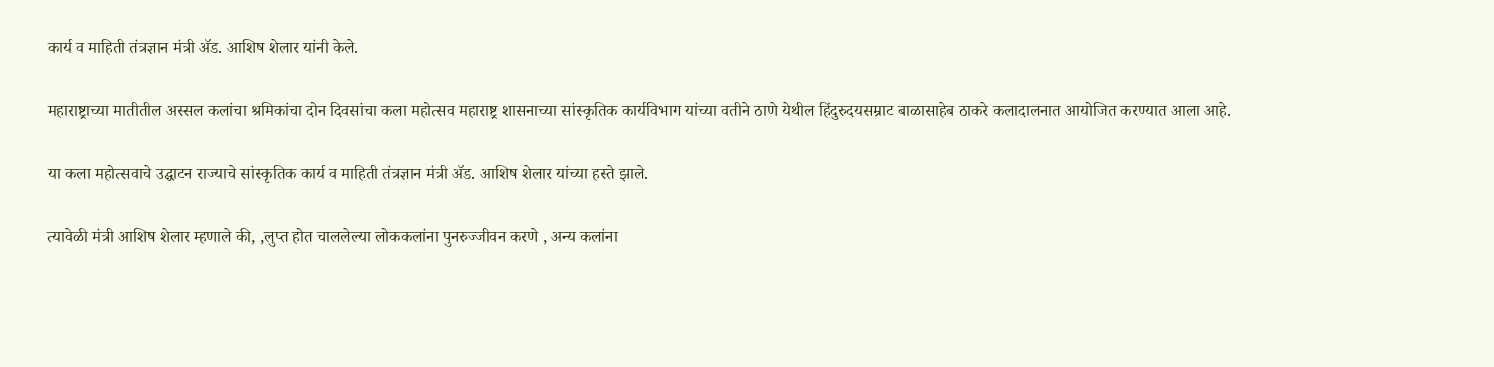कार्य व माहिती तंत्रज्ञान मंत्री ॲड. आशिष शेलार यांनी केले.

महाराष्ट्राच्या मातीतील अस्सल कलांचा श्रमिकांचा दोन दिवसांचा कला महोत्सव महाराष्ट्र शासनाच्या सांस्कृतिक कार्यविभाग यांच्या वतीने ठाणे येथील हिंदुरुदयसम्राट बाळासाहेब ठाकरे कलादालनात आयोजित करण्यात आला आहे.

या कला महोत्सवाचे उद्घाटन राज्याचे सांस्कृतिक कार्य व माहिती तंत्रज्ञान मंत्री ॲड. आशिष शेलार यांच्या हस्ते झाले.

त्यावेळी मंत्री आशिष शेलार म्हणाले की, ,लुप्त होत चाललेल्या लोककलांना पुनरुज्जीवन करणे , अन्य कलांना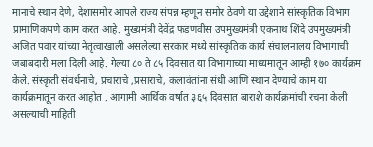मानाचे स्थान देणे, देशासमोर आपले राज्य संपन्न म्हणून समोर ठेवणे या उद्देशाने सांस्कृतिक विभाग प्रामाणिकपणे काम करत आहे. मुख्यमंत्री देवेंद्र फडणवीस उपमुख्यमंत्री एकनाथ शिंदे उपमुख्यमंत्री अजित पवार यांच्या नेतृत्वाखाली असलेल्या सरकार मध्ये सांस्कृतिक कार्य संचालनालय विभागाची जबाबदारी मला दिली आहे. गेल्या ८० ते ८५ दिवसात या विभागाच्या माध्यमातून आम्ही १७० कार्यक्रम केले. संस्कृती संवर्धनाचे, प्रचाराचे ,प्रसाराचे, कलावंतांना संधी आणि स्थान देण्याचे काम या कार्यक्रमातून करत आहोत . आगामी आर्थिक वर्षात ३६५ दिवसात बाराशे कार्यक्रमांची रचना केली असल्याची माहिती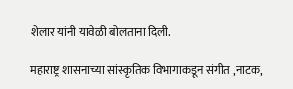शेलार यांनी यावेळी बोलताना दिली.

महाराष्ट्र शासनाच्या सांस्कृतिक विभागाकडून संगीत ,नाटक,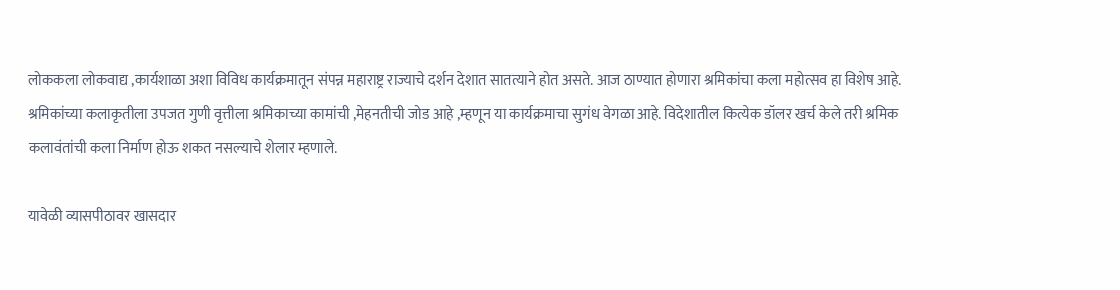लोककला लोकवाद्य ,कार्यशाळा अशा विविध कार्यक्रमातून संपन्न महाराष्ट्र राज्याचे दर्शन देशात सातत्याने होत असते. आज ठाण्यात होणारा श्रमिकांचा कला महोत्सव हा विशेष आहे. श्रमिकांच्या कलाकृतीला उपजत गुणी वृत्तीला श्रमिकाच्या कामांची ,मेहनतीची जोड आहे ,म्हणून या कार्यक्रमाचा सुगंध वेगळा आहे. विदेशातील कित्येक डॉलर खर्च केले तरी श्रमिक कलावंतांची कला निर्माण होऊ शकत नसल्याचे शेलार म्हणाले.

यावेळी व्यासपीठावर खासदार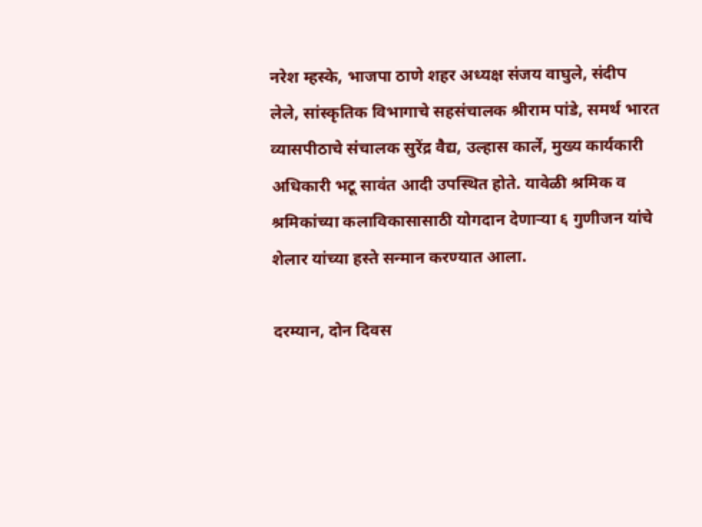नरेश म्हस्के, भाजपा ठाणे शहर अध्यक्ष संजय वाघुले, संदीप लेले, सांस्कृतिक विभागाचे सहसंचालक श्रीराम पांडे, समर्थ भारत व्यासपीठाचे संचालक सुरेंद्र वैद्य, उल्हास कार्ले, मुख्य कार्यकारी अधिकारी भटू सावंत आदी उपस्थित होते. यावेळी श्रमिक व श्रमिकांच्या कलाविकासासाठी योगदान देणाऱ्या ६ गुणीजन यांचे शेलार यांच्या हस्ते सन्मान करण्यात आला.

दरम्यान, दोन दिवस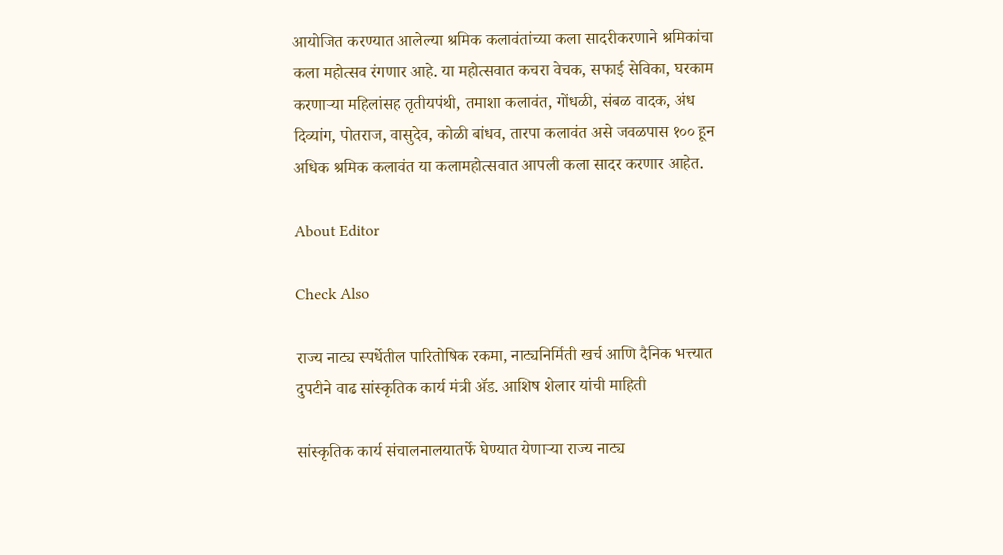आयोजित करण्यात आलेल्या श्रमिक कलावंतांच्या कला सादरीकरणाने श्रमिकांचा कला महोत्सव रंगणार आहे. या महोत्सवात कचरा वेचक, सफाई सेविका, घरकाम करणाऱ्या महिलांसह तृतीयपंथी, तमाशा कलावंत, गोंधळी, संबळ वादक, अंध दिव्यांग, पोतराज, वासुदेव, कोळी बांधव, तारपा कलावंत असे जवळपास १०० हून अधिक श्रमिक कलावंत या कलामहोत्सवात आपली कला सादर करणार आहेत.

About Editor

Check Also

राज्य नाट्य स्पर्धेतील पारितोषिक रकमा, नाट्यनिर्मिती खर्च आणि दैनिक भत्त्यात दुपटीने वाढ सांस्कृतिक कार्य मंत्री ॲड. आशिष शेलार यांची माहिती

सांस्कृतिक कार्य संचालनालयातर्फे घेण्यात येणाऱ्या राज्य नाट्य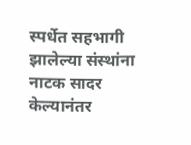स्पर्धेत सहभागी झालेल्या संस्थांना नाटक सादर केल्यानंतर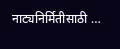नाट्यनिर्मितीसाठी …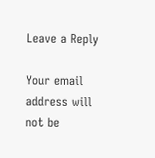Leave a Reply

Your email address will not be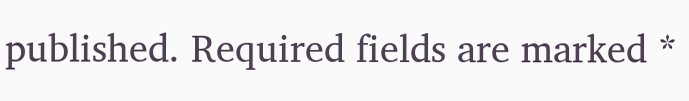published. Required fields are marked *